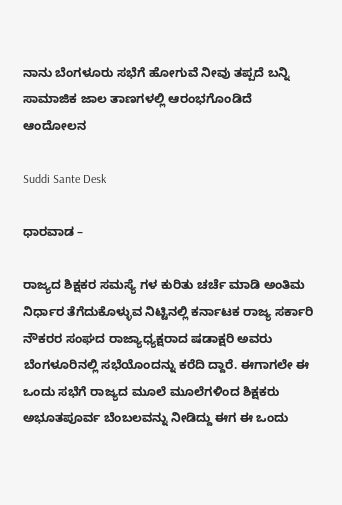ನಾನು ಬೆಂಗಳೂರು ಸಭೆಗೆ ಹೋಗುವೆ ನೀವು ತಪ್ಪದೆ ಬನ್ನಿ ಸಾಮಾಜಿಕ ಜಾಲ ತಾಣಗಳಲ್ಲಿ ಆರಂಭಗೊಂಡಿದೆ ಆಂದೋಲನ

Suddi Sante Desk

ಧಾರವಾಡ –

ರಾಜ್ಯದ ಶಿಕ್ಷಕರ ಸಮಸ್ಯೆ ಗಳ ಕುರಿತು ಚರ್ಚೆ ಮಾಡಿ ಅಂತಿಮ ನಿರ್ಧಾರ ತೆಗೆದುಕೊಳ್ಳುವ ನಿಟ್ಟಿನಲ್ಲಿ ಕರ್ನಾಟಕ ರಾಜ್ಯ ಸರ್ಕಾರಿ ನೌಕರರ ಸಂಘದ ರಾಜ್ಯಾಧ್ಯಕ್ಷರಾದ ಷಡಾಕ್ಷರಿ ಅವರು ಬೆಂಗಳೂರಿನಲ್ಲಿ ಸಭೆಯೊಂದನ್ನು ಕರೆದಿ ದ್ದಾರೆ. ಈಗಾಗಲೇ ಈ ಒಂದು ಸಭೆಗೆ ರಾಜ್ಯದ ಮೂಲೆ ಮೂಲೆಗಳಿಂದ ಶಿಕ್ಷಕರು ಅಭೂತಪೂರ್ವ ಬೆಂಬಲವನ್ನು ನೀಡಿದ್ದು ಈಗ ಈ ಒಂದು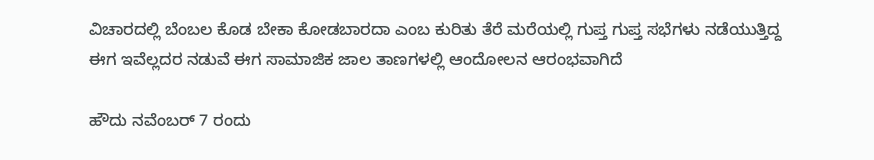ವಿಚಾರದಲ್ಲಿ ಬೆಂಬಲ ಕೊಡ ಬೇಕಾ ಕೋಡಬಾರದಾ ಎಂಬ ಕುರಿತು ತೆರೆ ಮರೆಯಲ್ಲಿ ಗುಪ್ತ ಗುಪ್ತ ಸಭೆಗಳು ನಡೆಯುತ್ತಿದ್ದ ಈಗ ಇವೆಲ್ಲದರ ನಡುವೆ ಈಗ ಸಾಮಾಜಿಕ ಜಾಲ ತಾಣಗಳಲ್ಲಿ ಆಂದೋಲನ ಆರಂಭವಾಗಿದೆ

ಹೌದು ನವೆಂಬರ್ 7 ರಂದು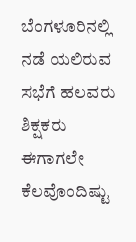ಬೆಂಗಳೂರಿನಲ್ಲಿ ನಡೆ ಯಲಿರುವ ಸಭೆಗೆ ಹಲವರು ಶಿಕ್ಷಕರು ಈಗಾಗಲೇ ಕೆಲವೊಂದಿಷ್ಟು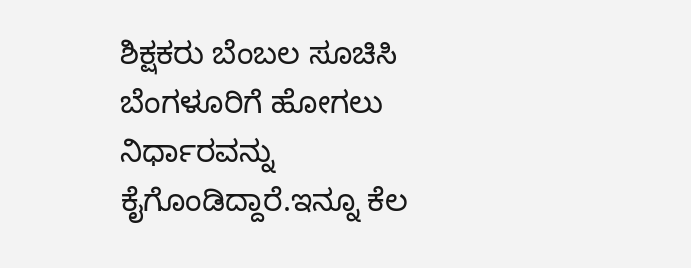ಶಿಕ್ಷಕರು ಬೆಂಬಲ ಸೂಚಿಸಿ ಬೆಂಗಳೂರಿಗೆ ಹೋಗಲು ನಿರ್ಧಾರವನ್ನು ಕೈಗೊಂಡಿದ್ದಾರೆ.ಇನ್ನೂ ಕೆಲ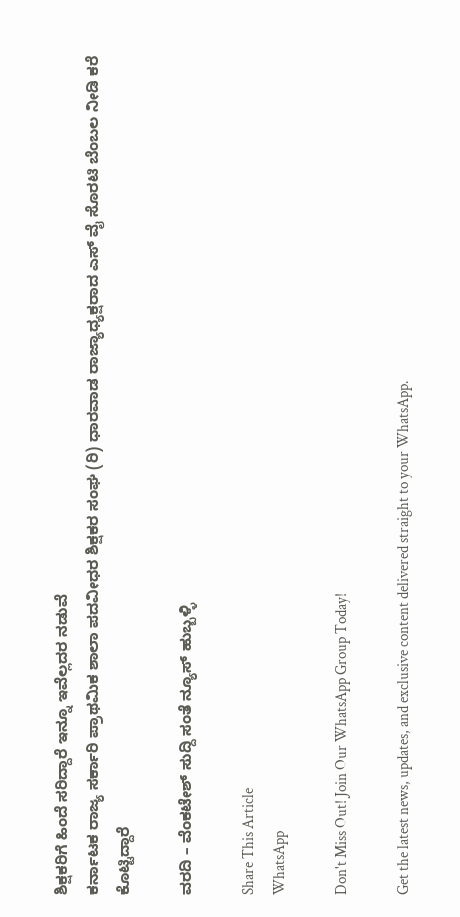ಶಿಕ್ಷಕರಿಗೆ ಹಿಂದೆ ಸರಿದ್ದಾರೆ‌ ಇನ್ನೂ ಇವೆಲ್ಲದರ ನಡುವೆ
ಕರ್ನಾಟಕ ರಾಜ್ಯ ಸರ್ಕಾರಿ ಪ್ರಾಥಮಿಕ ಶಾಲಾ ಪದವೀಧರ ಶಿಕ್ಷಕರ ಸಂಘ (ರಿ) ಧಾರವಾಡ ರಾಜ್ಯಾಧ್ಯಕ್ಷರಾದ ಎಸ್ ವೈ ಸೊರಟಿ ಬೆಂಬಲ ನೀಡಿ ಕರೆ ಕೊಟ್ಟಿದ್ದಾರೆ

ವರದಿ – ವೆಂಕಟೇಶ್ ಸುದ್ದಿ ಸಂತೆ ನ್ಯೂಸ್ ಹುಬ್ಬಳ್ಳಿ

Share This Article
WhatsApp

Don't Miss Out! Join Our WhatsApp Group Today!

Get the latest news, updates, and exclusive content delivered straight to your WhatsApp.